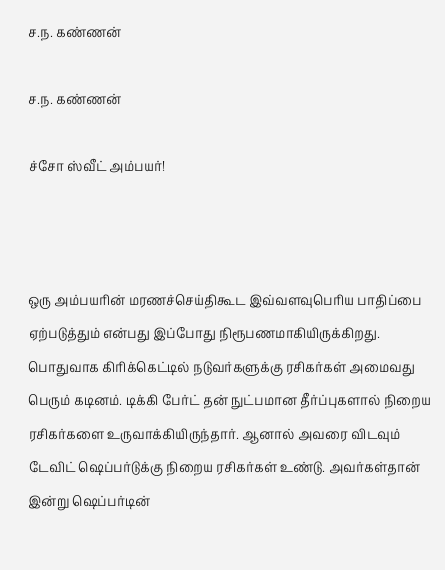ச.ந. கண்ணன்

ச.ந. கண்ணன்

ச்சோ ஸ்வீட் அம்பயர்!



ஒரு அம்பயரின் மரணச்செய்திகூட இவ்வளவுபெரிய பாதிப்பை ஏற்படுத்தும் என்பது இப்போது நிரூபணமாகியிருக்கிறது.  பொதுவாக கிரிக்கெட்டில் நடுவர்களுக்கு ரசிகர்கள் அமைவது பெரும் கடினம். டிக்கி பேர்ட் தன் நுட்பமான தீர்ப்புகளால் நிறைய ரசிகர்களை உருவாக்கியிருந்தார். ஆனால் அவரை விடவும் டேவிட் ஷெப்பர்டுக்கு நிறைய ரசிகர்கள் உண்டு. அவர்கள்தான் இன்று ஷெப்பர்டின்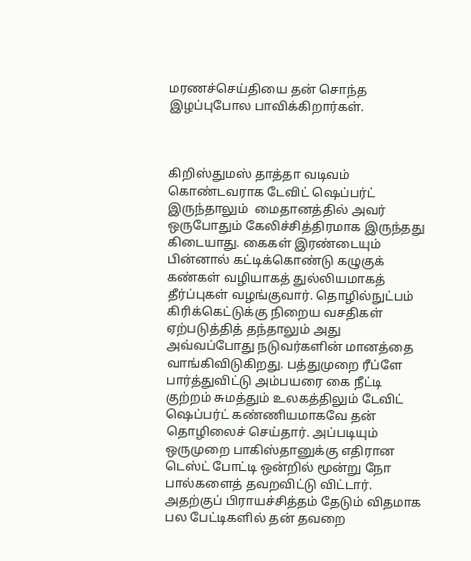மரணச்செய்தியை தன் சொந்த இழப்புபோல பாவிக்கிறார்கள்.



கிறிஸ்துமஸ் தாத்தா வடிவம் கொண்டவராக டேவிட் ஷெப்பர்ட் இருந்தாலும்  மைதானத்தில் அவர் ஒருபோதும் கேலிச்சித்திரமாக இருந்தது கிடையாது. கைகள் இரண்டையும் பின்னால் கட்டிக்கொண்டு கழுகுக் கண்கள் வழியாகத் துல்லியமாகத் தீர்ப்புகள் வழங்குவார். தொழில்நுட்பம் கிரிக்கெட்டுக்கு நிறைய வசதிகள் ஏற்படுத்தித் தந்தாலும் அது அவ்வப்போது நடுவர்களின் மானத்தை வாங்கிவிடுகிறது. பத்துமுறை ரீப்ளே பார்த்துவிட்டு அம்பயரை கை நீட்டி குற்றம் சுமத்தும் உலகத்திலும் டேவிட் ஷெப்பர்ட் கண்ணியமாகவே தன் தொழிலைச் செய்தார். அப்படியும் ஒருமுறை பாகிஸ்தானுக்கு எதிரான டெஸ்ட் போட்டி ஒன்றில் மூன்று நோ பால்களைத் தவறவிட்டு விட்டார். அதற்குப் பிராயச்சித்தம் தேடும் விதமாக பல பேட்டிகளில் தன் தவறை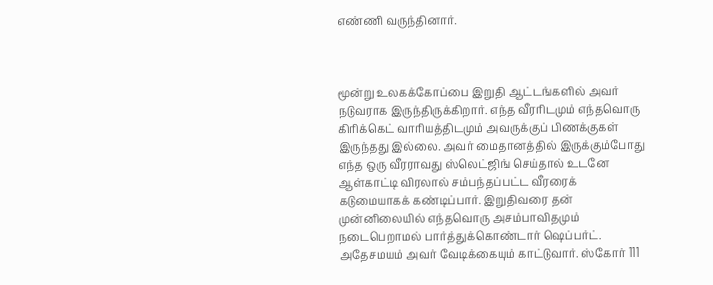எண்ணி வருந்தினார்.



மூன்று உலகக்கோப்பை இறுதி ஆட்டங்களில் அவர் நடுவராக இருந்திருக்கிறார். எந்த வீரரிடமும் எந்தவொரு கிரிக்கெட் வாரியத்திடமும் அவருக்குப் பிணக்குகள் இருந்தது இல்லை. அவர் மைதானத்தில் இருக்கும்போது எந்த ஒரு வீரராவது ஸ்லெட்ஜிங் செய்தால் உடனே ஆள்காட்டி விரலால் சம்பந்தப்பட்ட வீரரைக் கடுமையாகக் கண்டிப்பார். இறுதிவரை தன் முன்னிலையில் எந்தவொரு அசம்பாவிதமும் நடைபெறாமல் பார்த்துக்கொண்டார் ஷெப்பர்ட். அதேசமயம் அவர் வேடிக்கையும் காட்டுவார். ஸ்கோர் 111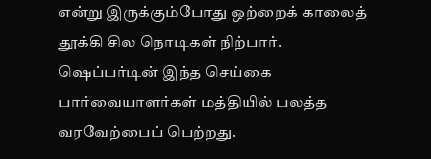என்று இருக்கும்போது ஒற்றைக் காலைத் தூக்கி சில நொடிகள் நிற்பார்.  ஷெப்பர்டின் இந்த செய்கை பார்வையாளர்கள் மத்தியில் பலத்த வரவேற்பைப் பெற்றது.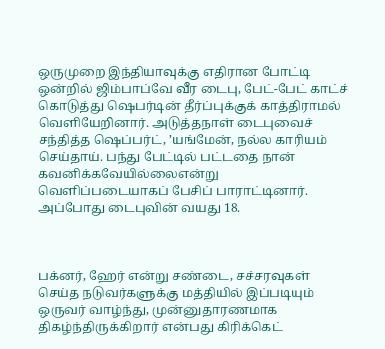ஒருமுறை இந்தியாவுக்கு எதிரான போட்டி ஒன்றில் ஜிம்பாப்வே வீர டைபு, பேட்-பேட் காட்ச் கொடுத்து ஷெபர்டின் தீர்ப்புக்குக் காத்திராமல் வெளியேறினார். அடுத்தநாள் டைபுவைச் சந்தித்த ஷெப்பர்ட், ’யங்மேன், நல்ல காரியம் செய்தாய். பந்து பேட்டில் பட்டதை நான் கவனிக்கவேயில்லைஎன்று வெளிப்படையாகப் பேசிப் பாராட்டினார். அப்போது டைபுவின் வயது 18.



பக்னர், ஹேர் என்று சண்டை, சச்சரவுகள் செய்த நடுவர்களுக்கு மத்தியில் இப்படியும் ஒருவர் வாழ்ந்து, முன்னுதாரணமாக திகழ்ந்திருக்கிறார் என்பது கிரிக்கெட்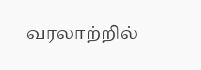வரலாற்றில்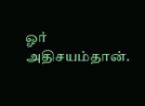ஓர் அதிசயம்தான்.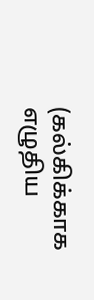(கல்கிக்காக எழுதிய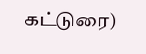கட்டுரை)